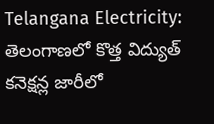Telangana Electricity: తెలంగాణలో కొత్త విద్యుత్ కనెక్షన్ల జారీలో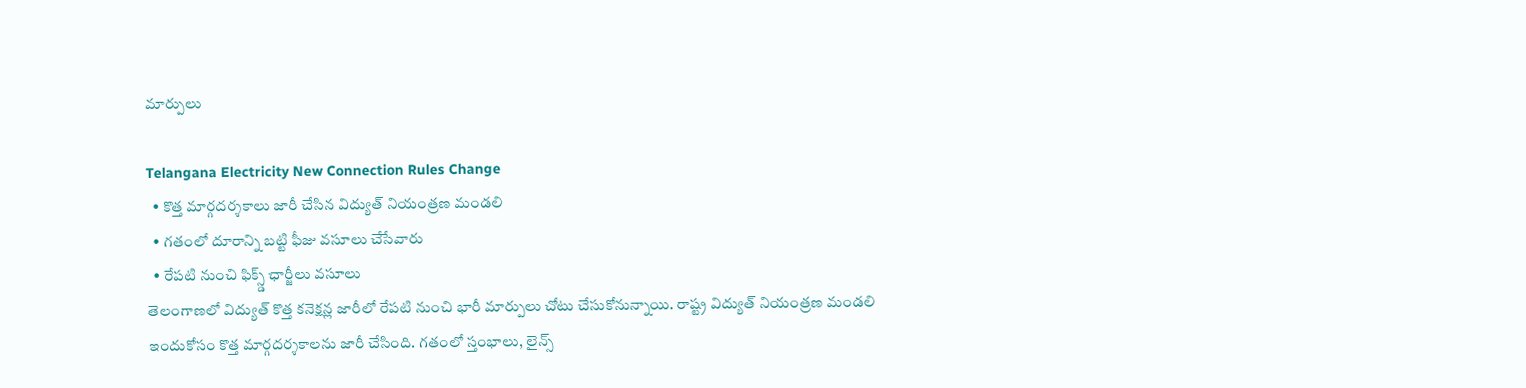మార్పులు

Telangana Electricity New Connection Rules Change
  • కొత్త మార్గదర్శకాలు జారీ చేసిన విద్యుత్ నియంత్రణ మండలి
  • గతంలో దూరాన్ని బట్టి ఫీజు వసూలు చేసేవారు
  • రేపటి నుంచి ఫిక్స్డ్ ఛార్జీలు వసూలు
తెలంగాణలో విద్యుత్ కొత్త కనెక్షన్ల జారీలో రేపటి నుంచి భారీ మార్పులు చోటు చేసుకోనున్నాయి. రాష్ట్ర విద్యుత్ నియంత్రణ మండలి ఇందుకోసం కొత్త మార్గదర్శకాలను జారీ చేసింది. గతంలో స్తంభాలు, లైన్స్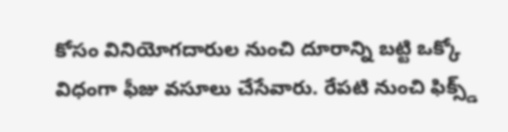కోసం వినియోగదారుల నుంచి దూరాన్ని బట్టి ఒక్కో విధంగా ఫీజు వసూలు చేసేవారు. రేపటి నుంచి ఫిక్స్డ్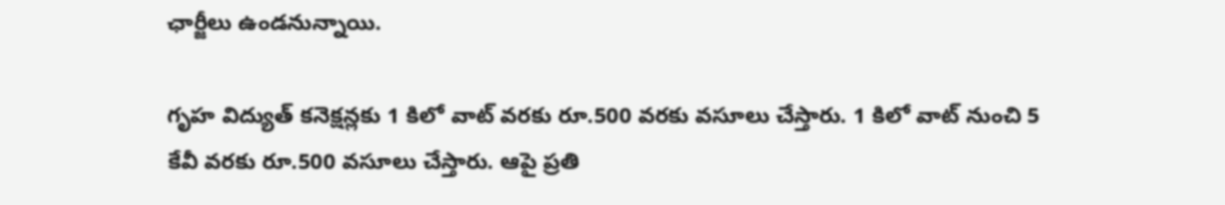ఛార్జీలు ఉండనున్నాయి.

గృహ విద్యుత్ కనెక్షన్లకు 1 కిలో వాట్ వరకు రూ.500 వరకు వసూలు చేస్తారు. 1 కిలో వాట్ నుంచి 5 కేవీ వరకు రూ.500 వసూలు చేస్తారు. ఆపై ప్రతి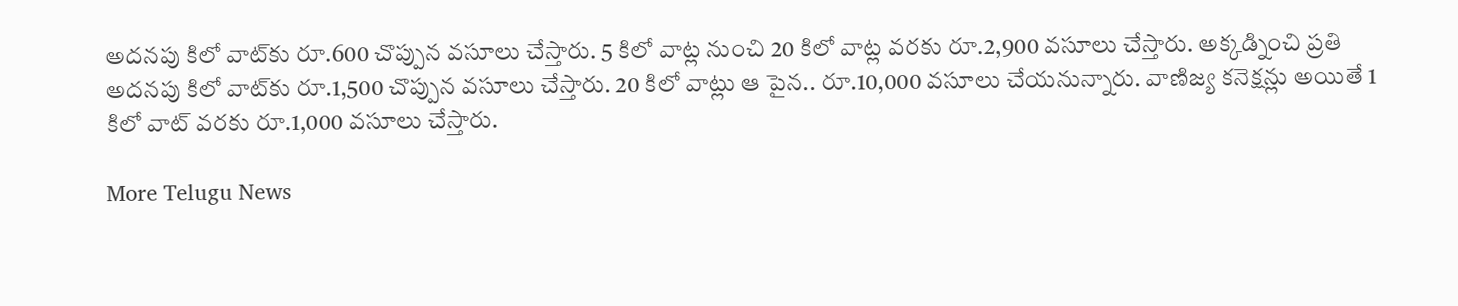అదనపు కిలో వాట్‌కు రూ.600 చొప్పున వసూలు చేస్తారు. 5 కిలో వాట్ల నుంచి 20 కిలో వాట్ల వరకు రూ.2,900 వసూలు చేస్తారు. అక్కడ్నించి ప్రతి అదనపు కిలో వాట్‌కు రూ.1,500 చొప్పున వసూలు చేస్తారు. 20 కిలో వాట్లు ఆ పైన.. రూ.10,000 వసూలు చేయనున్నారు. వాణిజ్య కనెక్షన్లు అయితే 1 కిలో వాట్ వరకు రూ.1,000 వసూలు చేస్తారు.

More Telugu News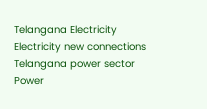Telangana Electricity
Electricity new connections
Telangana power sector
Power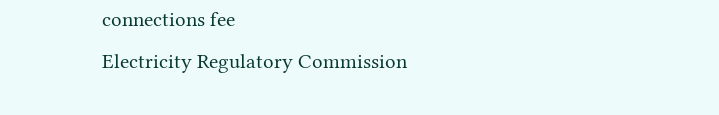connections fee
Electricity Regulatory Commission